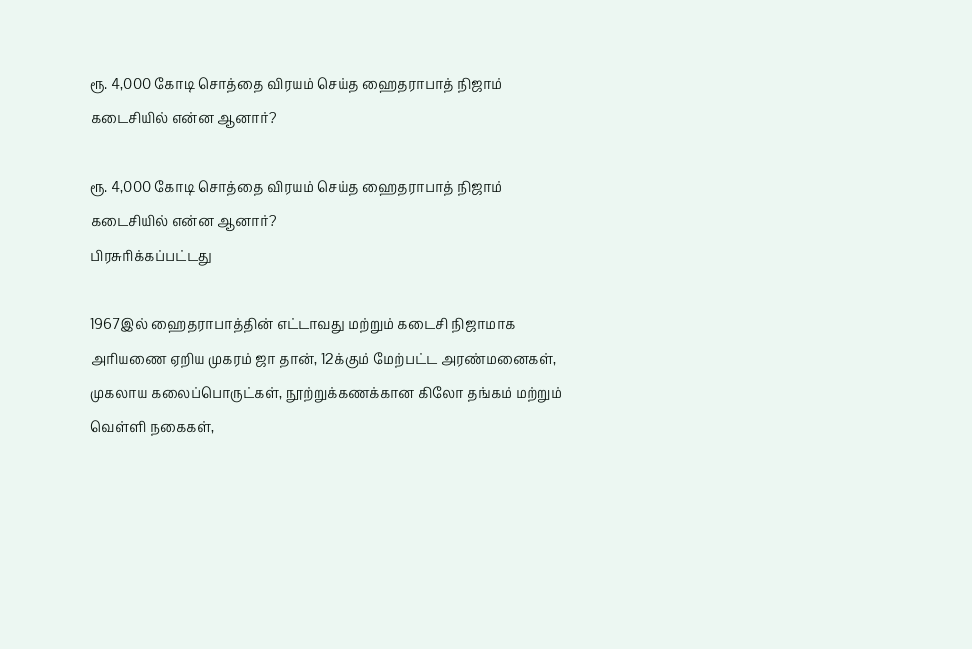ரூ. 4,000 கோடி சொத்தை விரயம் செய்த ஹைதராபாத் நிஜாம் கடைசியில் என்ன ஆனார்?

ரூ. 4,000 கோடி சொத்தை விரயம் செய்த ஹைதராபாத் நிஜாம் கடைசியில் என்ன ஆனார்?
பிரசுரிக்கப்பட்டது

1967இல் ஹைதராபாத்தின் எட்டாவது மற்றும் கடைசி நிஜாமாக அரியணை ஏறிய முகரம் ஜா தான், 12க்கும் மேற்பட்ட அரண்மனைகள், முகலாய கலைப்பொருட்கள், நூற்றுக்கணக்கான கிலோ தங்கம் மற்றும் வெள்ளி நகைகள்,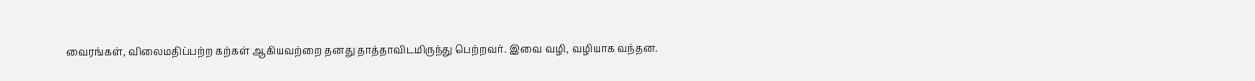வைரங்கள், விலைமதிப்பற்ற கற்கள் ஆகியவற்றை தனது தாத்தாவிடமிருந்து பெற்றவர். இவை வழி, வழியாக வந்தன.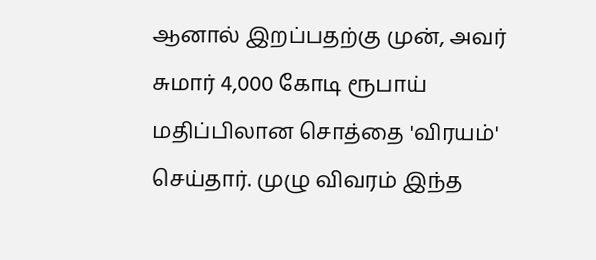ஆனால் இறப்பதற்கு முன், அவர் சுமார் 4,000 கோடி ரூபாய் மதிப்பிலான சொத்தை 'விரயம்' செய்தார். முழு விவரம் இந்த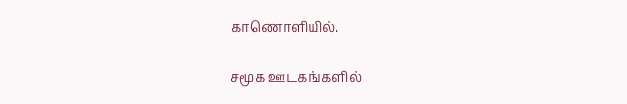காணொளியில்.

சமூக ஊடகங்களில்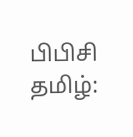பிபிசி தமிழ்: